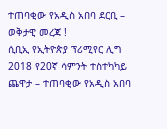ተጠባቂው የአዲስ አበባ ደርቢ – ወቅታዊ መረጃ !
ሲቢኢ የኢትዮጵያ ፕሪሚየር ሊግ 2018 የ20ኛ ሳምንት ተስተካካይ ጨዋታ – ተጠባቂው የአዲስ አበባ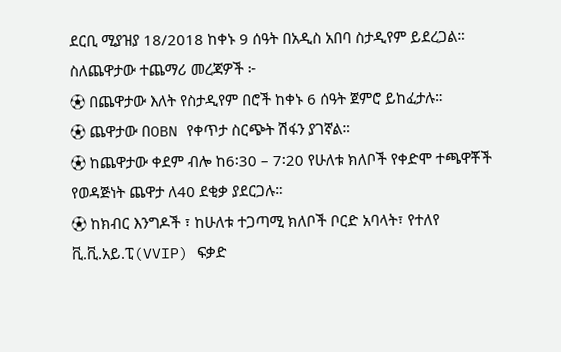ደርቢ ሚያዝያ 18/2018 ከቀኑ 9 ሰዓት በአዲስ አበባ ስታዲየም ይደረጋል።
ስለጨዋታው ተጨማሪ መረጃዎች ፦
⚽ በጨዋታው እለት የስታዲየም በሮች ከቀኑ 6 ሰዓት ጀምሮ ይከፈታሉ።
⚽ ጨዋታው በOBN የቀጥታ ስርጭት ሽፋን ያገኛል።
⚽ ከጨዋታው ቀደም ብሎ ከ6፡30 – 7፡20 የሁለቱ ክለቦች የቀድሞ ተጫዋቾች የወዳጅነት ጨዋታ ለ40 ደቂቃ ያደርጋሉ።
⚽ ከክብር እንግዶች ፣ ከሁለቱ ተጋጣሚ ክለቦች ቦርድ አባላት፣ የተለየ ቪ.ቪ.አይ.ፒ(VVIP) ፍቃድ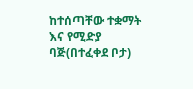ከተሰጣቸው ተቋማት እና የሚድያ ባጅ(በተፈቀደ ቦታ)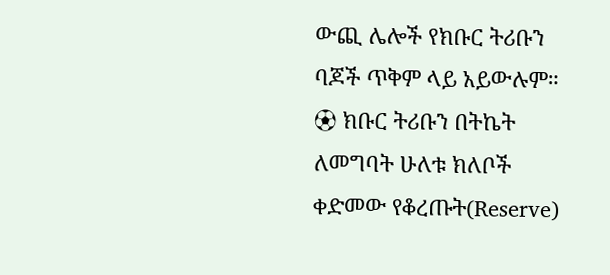ውጪ ሌሎች የክቡር ትሪቡን ባጆች ጥቅም ላይ አይውሉም።
⚽ ክቡር ትሪቡን በትኬት ለመግባት ሁለቱ ክለቦች ቀድመው የቆረጡት(Reserve)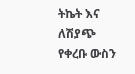ትኬት እና ለሽያጭ የቀረቡ ውስን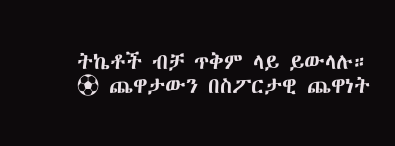ትኬቶች ብቻ ጥቅም ላይ ይውላሉ።
⚽ ጨዋታውን በስፖርታዊ ጨዋነት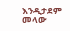እንዲታደም መላው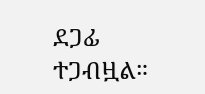ደጋፊ ተጋብዟል።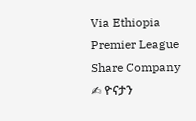Via Ethiopia Premier League Share Company
✍ ዮናታን